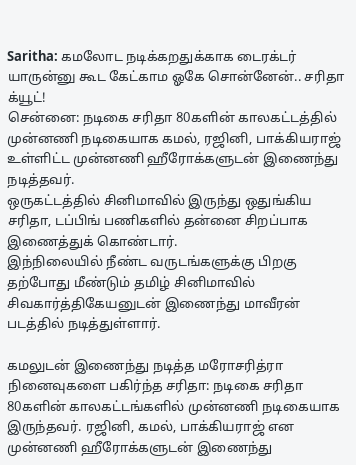Saritha: கமலோட நடிக்கறதுக்காக டைரக்டர் யாருன்னு கூட கேட்காம ஓகே சொன்னேன்.. சரிதா க்யூட்!
சென்னை: நடிகை சரிதா 80களின் காலகட்டத்தில் முன்னணி நடிகையாக கமல், ரஜினி, பாக்கியராஜ் உள்ளிட்ட முன்னணி ஹீரோக்களுடன் இணைந்து நடித்தவர்.
ஒருகட்டத்தில் சினிமாவில் இருந்து ஒதுங்கிய சரிதா, டப்பிங் பணிகளில் தன்னை சிறப்பாக இணைத்துக் கொண்டார்.
இந்நிலையில் நீண்ட வருடங்களுக்கு பிறகு தற்போது மீண்டும் தமிழ் சினிமாவில் சிவகார்த்திகேயனுடன் இணைந்து மாவீரன் படத்தில் நடித்துள்ளார்.

கமலுடன் இணைந்து நடித்த மரோசரித்ரா நினைவுகளை பகிர்ந்த சரிதா: நடிகை சரிதா 80களின் காலகட்டங்களில் முன்னணி நடிகையாக இருந்தவர். ரஜினி, கமல், பாக்கியராஜ் என முன்னணி ஹீரோக்களுடன் இணைந்து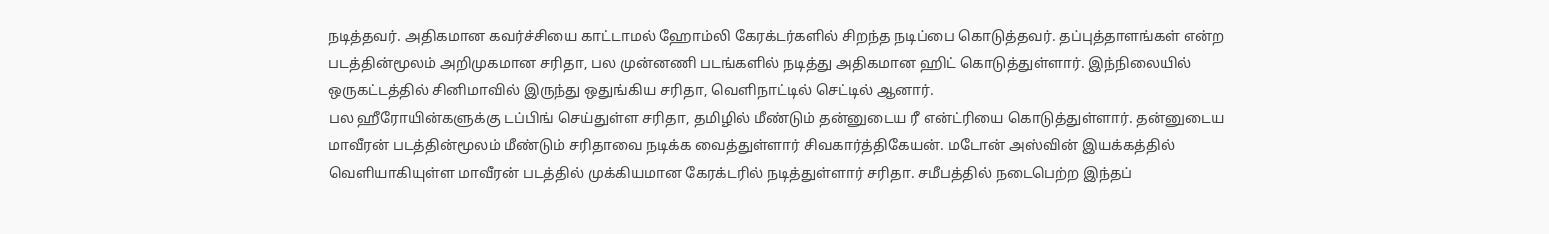நடித்தவர். அதிகமான கவர்ச்சியை காட்டாமல் ஹோம்லி கேரக்டர்களில் சிறந்த நடிப்பை கொடுத்தவர். தப்புத்தாளங்கள் என்ற படத்தின்மூலம் அறிமுகமான சரிதா, பல முன்னணி படங்களில் நடித்து அதிகமான ஹிட் கொடுத்துள்ளார். இந்நிலையில் ஒருகட்டத்தில் சினிமாவில் இருந்து ஒதுங்கிய சரிதா, வெளிநாட்டில் செட்டில் ஆனார்.
பல ஹீரோயின்களுக்கு டப்பிங் செய்துள்ள சரிதா, தமிழில் மீண்டும் தன்னுடைய ரீ என்ட்ரியை கொடுத்துள்ளார். தன்னுடைய மாவீரன் படத்தின்மூலம் மீண்டும் சரிதாவை நடிக்க வைத்துள்ளார் சிவகார்த்திகேயன். மடோன் அஸ்வின் இயக்கத்தில் வெளியாகியுள்ள மாவீரன் படத்தில் முக்கியமான கேரக்டரில் நடித்துள்ளார் சரிதா. சமீபத்தில் நடைபெற்ற இந்தப்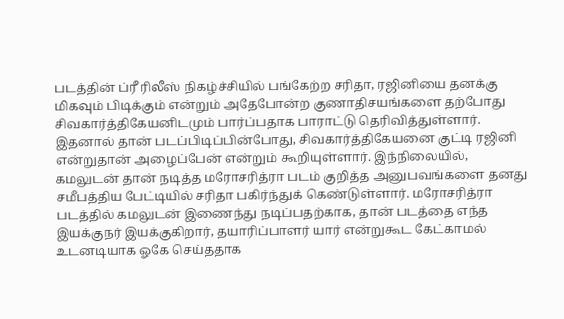படத்தின் ப்ரீ ரிலீஸ் நிகழ்ச்சியில் பங்கேற்ற சரிதா, ரஜினியை தனக்கு மிகவும் பிடிக்கும் என்றும் அதேபோன்ற குணாதிசயங்களை தற்போது சிவகார்த்திகேயனிடமும் பார்ப்பதாக பாராட்டு தெரிவித்துள்ளார்.
இதனால் தான் படப்பிடிப்பின்போது, சிவகார்த்திகேயனை குட்டி ரஜினி என்றுதான் அழைப்பேன் என்றும் கூறியுள்ளார். இந்நிலையில், கமலுடன் தான் நடித்த மரோசரித்ரா படம் குறித்த அனுபவங்களை தனது சமீபத்திய பேட்டியில் சரிதா பகிர்ந்துக் கெண்டுள்ளார். மரோசரித்ரா படத்தில் கமலுடன் இணைந்து நடிப்பதற்காக, தான் படத்தை எந்த இயக்குநர் இயக்குகிறார், தயாரிப்பாளர் யார் என்றுகூட கேட்காமல் உடனடியாக ஓகே செய்ததாக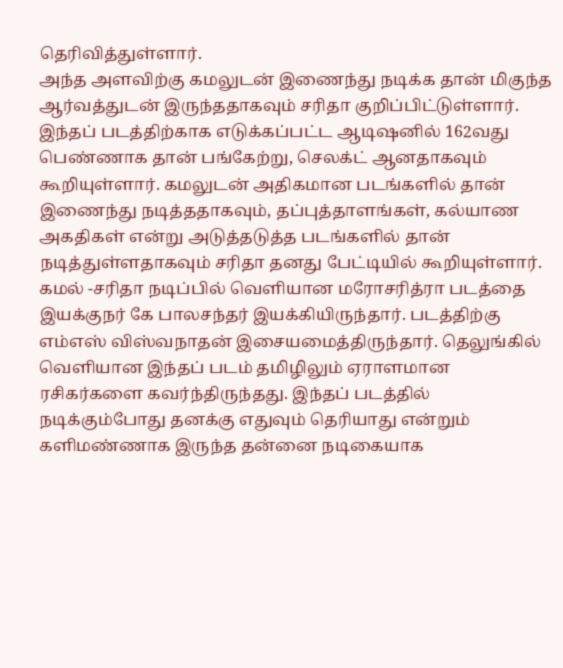தெரிவித்துள்ளார்.
அந்த அளவிற்கு கமலுடன் இணைந்து நடிக்க தான் மிகுந்த ஆர்வத்துடன் இருந்ததாகவும் சரிதா குறிப்பிட்டுள்ளார். இந்தப் படத்திற்காக எடுக்கப்பட்ட ஆடிஷனில் 162வது பெண்ணாக தான் பங்கேற்று, செலக்ட் ஆனதாகவும் கூறியுள்ளார். கமலுடன் அதிகமான படங்களில் தான் இணைந்து நடித்ததாகவும், தப்புத்தாளங்கள், கல்யாண அகதிகள் என்று அடுத்தடுத்த படங்களில் தான் நடித்துள்ளதாகவும் சரிதா தனது பேட்டியில் கூறியுள்ளார்.
கமல் -சரிதா நடிப்பில் வெளியான மரோசரித்ரா படத்தை இயக்குநர் கே பாலசந்தர் இயக்கியிருந்தார். படத்திற்கு எம்எஸ் விஸ்வநாதன் இசையமைத்திருந்தார். தெலுங்கில் வெளியான இந்தப் படம் தமிழிலும் ஏராளமான ரசிகர்களை கவர்ந்திருந்தது. இந்தப் படத்தில் நடிக்கும்போது தனக்கு எதுவும் தெரியாது என்றும் களிமண்ணாக இருந்த தன்னை நடிகையாக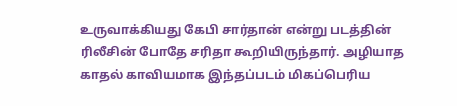உருவாக்கியது கேபி சார்தான் என்று படத்தின் ரிலீசின் போதே சரிதா கூறியிருந்தார். அழியாத காதல் காவியமாக இந்தப்படம் மிகப்பெரிய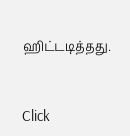ஹிட்டடித்தது.


Click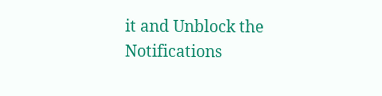it and Unblock the Notifications